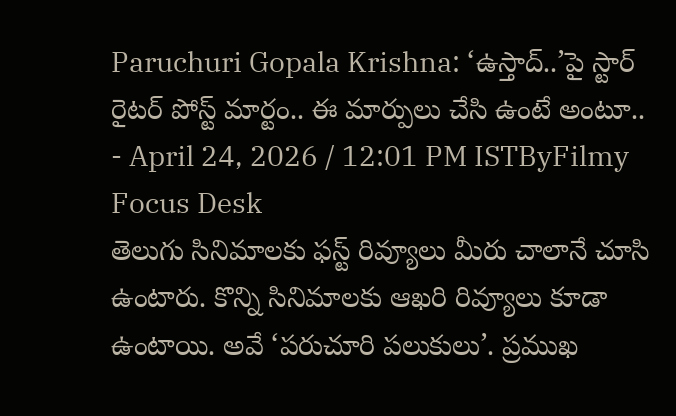Paruchuri Gopala Krishna: ‘ఉస్తాద్..’పై స్టార్ రైటర్ పోస్ట్ మార్టం.. ఈ మార్పులు చేసి ఉంటే అంటూ..
- April 24, 2026 / 12:01 PM ISTByFilmy Focus Desk
తెలుగు సినిమాలకు ఫస్ట్ రివ్యూలు మీరు చాలానే చూసి ఉంటారు. కొన్ని సినిమాలకు ఆఖరి రివ్యూలు కూడా ఉంటాయి. అవే ‘పరుచూరి పలుకులు’. ప్రముఖ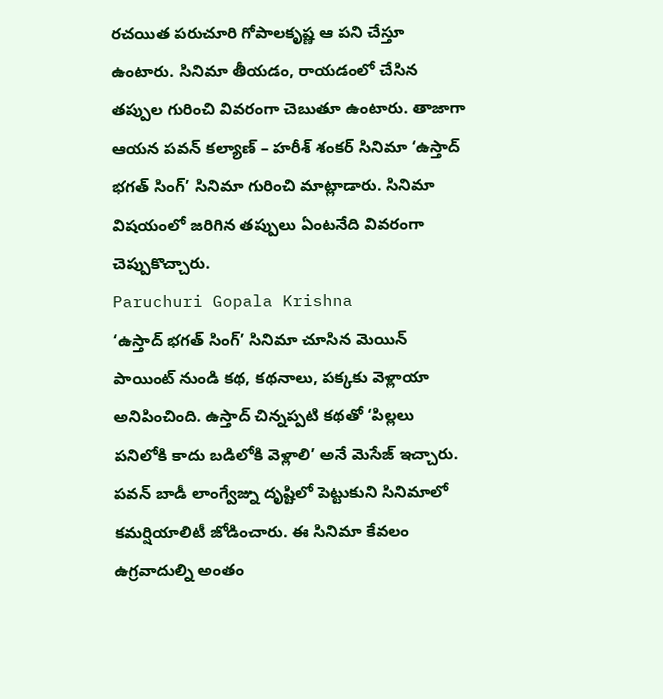రచయిత పరుచూరి గోపాలకృష్ణ ఆ పని చేస్తూ ఉంటారు. సినిమా తీయడం, రాయడంలో చేసిన తప్పుల గురించి వివరంగా చెబుతూ ఉంటారు. తాజాగా ఆయన పవన్ కల్యాణ్ – హరీశ్ శంకర్ సినిమా ‘ఉస్తాద్ భగత్ సింగ్’ సినిమా గురించి మాట్లాడారు. సినిమా విషయంలో జరిగిన తప్పులు ఏంటనేది వివరంగా చెప్పుకొచ్చారు.
Paruchuri Gopala Krishna
‘ఉస్తాద్ భగత్ సింగ్’ సినిమా చూసిన మెయిన్ పాయింట్ నుండి కథ, కథనాలు, పక్కకు వెళ్లాయా అనిపించింది. ఉస్తాద్ చిన్నప్పటి కథతో ‘పిల్లలు పనిలోకి కాదు బడిలోకి వెళ్లాలి’ అనే మెసేజ్ ఇచ్చారు. పవన్ బాడీ లాంగ్వేజ్ను దృష్టిలో పెట్టుకుని సినిమాలో కమర్షియాలిటీ జోడించారు. ఈ సినిమా కేవలం ఉగ్రవాదుల్ని అంతం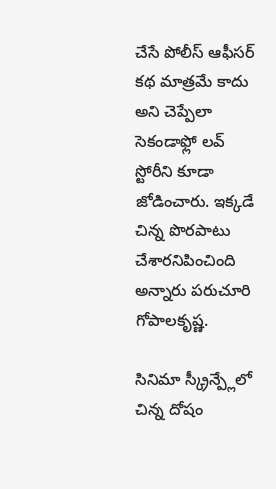చేసే పోలీస్ ఆఫీసర్ కథ మాత్రమే కాదు అని చెప్పేలా సెకండాఫ్లో లవ్ స్టోరీని కూడా జోడించారు. ఇక్కడే చిన్న పొరపాటు చేశారనిపించింది అన్నారు పరుచూరి గోపాలకృష్ణ.

సినిమా స్క్రీన్ప్లేలో చిన్న దోషం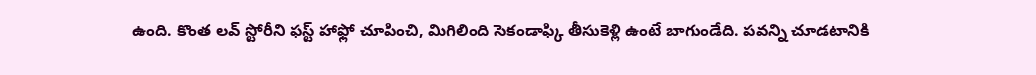ఉంది. కొంత లవ్ స్టోరీని ఫస్ట్ హాఫ్లో చూపించి, మిగిలింది సెకండాఫ్కి తీసుకెళ్లి ఉంటే బాగుండేది. పవన్ని చూడటానికి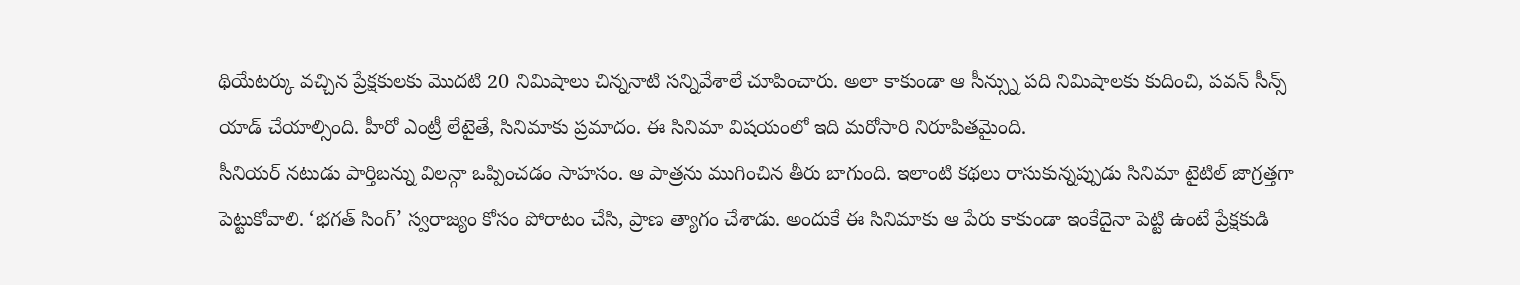థియేటర్కు వచ్చిన ప్రేక్షకులకు మొదటి 20 నిమిషాలు చిన్ననాటి సన్నివేశాలే చూపించారు. అలా కాకుండా ఆ సీన్స్ను పది నిమిషాలకు కుదించి, పవన్ సీన్స్ యాడ్ చేయాల్సింది. హీరో ఎంట్రీ లేటైతే, సినిమాకు ప్రమాదం. ఈ సినిమా విషయంలో ఇది మరోసారి నిరూపితమైంది.
సీనియర్ నటుడు పార్తిబన్ను విలన్గా ఒప్పించడం సాహసం. ఆ పాత్రను ముగించిన తీరు బాగుంది. ఇలాంటి కథలు రాసుకున్నప్పుడు సినిమా టైటిల్ జాగ్రత్తగా పెట్టుకోవాలి. ‘భగత్ సింగ్’ స్వరాజ్యం కోసం పోరాటం చేసి, ప్రాణ త్యాగం చేశాడు. అందుకే ఈ సినిమాకు ఆ పేరు కాకుండా ఇంకేదైనా పెట్టి ఉంటే ప్రేక్షకుడి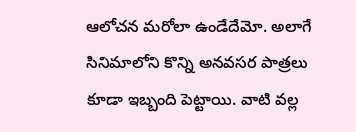ఆలోచన మరోలా ఉండేదేమో. అలాగే సినిమాలోని కొన్ని అనవసర పాత్రలు కూడా ఇబ్బంది పెట్టాయి. వాటి వల్ల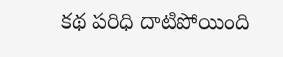కథ పరిధి దాటిపోయింది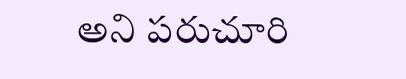అని పరుచూరి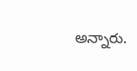అన్నారు.